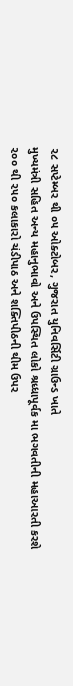૨૮ સપ્ટેમ્બર થી ૦૫ ઓક્ટોબર, ગુજરાત યુનિવર્સિટી ગ્રાઉન્ડ ખાતે
મુખ્યમંત્રી સહિત અન્ય મહાનુભાવો અને ઉપસ્થિત લોકો શ્રધ્ધાપૂર્વક મા ભગવતીની મહાઆરતી કરશે
૨૦૦ થી ૨૫૦ કલાકારો ચંડીપાઠ અને શક્તિપીઠની થીમ ઉપર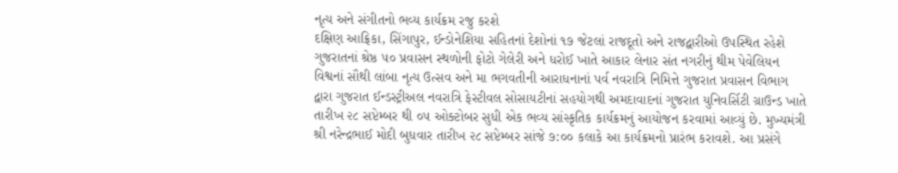નૃત્ય અને સંગીતનો ભવ્ય કાર્યક્રમ રજુ કરશે
દક્ષિણ આફ્રિકા, સિંગાપુર, ઈન્ડોનેશિયા સહિતનાં દેશોનાં ૧૭ જેટલાં રાજદૂતો અને રાજદ્વારીઓ ઉપસ્થિત રહેશે
ગુજરાતનાં શ્રેષ્ઠ ૫૦ પ્રવાસન સ્થળોની ફોટો ગેલેરી અને ધરોઈ ખાતે આકાર લેનાર સંત નગરીનું થીમ પેવેલિયન
વિશ્વનાં સૌથી લાંબા નૃત્ય ઉત્સવ અને મા ભગવતીની આરાધનાનાં પર્વ નવરાત્રિ નિમિત્તે ગુજરાત પ્રવાસન વિભાગ દ્વારા ગુજરાત ઈન્ડસ્ટ્રીઅલ નવરાત્રિ ફેસ્ટીવલ સોસાયટીનાં સહયોગથી અમદાવાદનાં ગુજરાત યુનિવર્સિટી ગ્રાઉન્ડ ખાતે તારીખ ૨૮ સપ્ટેમ્બર થી ૦૫ ઓક્ટોબર સુધી એક ભવ્ય સાંસ્કૃતિક કાર્યક્રમનું આયોજન કરવામાં આવ્યું છે. મુખ્યમંત્રી શ્રી નરેન્દ્રભાઈ મોદી બુધવાર તારીખ ૨૮ સપ્ટેમ્બર સાંજે ૭:૦૦ કલાકે આ કાર્યક્રમનો પ્રારંભ કરાવશે. આ પ્રસંગે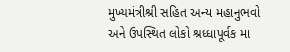મુખ્યમંત્રીશ્રી સહિત અન્ય મહાનુભવો અને ઉપસ્થિત લોકો શ્રધ્ધાપૂર્વક મા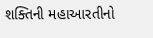શક્તિની મહાઆરતીનો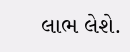લાભ લેશે.